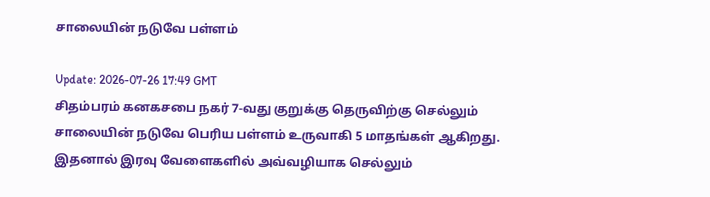சாலையின் நடுவே பள்ளம்

Update: 2026-07-26 17:49 GMT
சிதம்பரம் கனகசபை நகர் 7-வது குறுக்கு தெருவிற்கு செல்லும் சாலையின் நடுவே பெரிய பள்ளம் உருவாகி 5 மாதங்கள் ஆகிறது. இதனால் இரவு வேளைகளில் அவ்வழியாக செல்லும்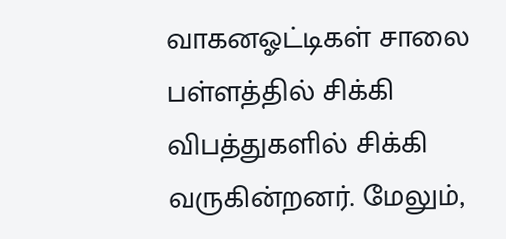வாகனஓட்டிகள் சாலை பள்ளத்தில் சிக்கி விபத்துகளில் சிக்கி வருகின்றனர். மேலும்,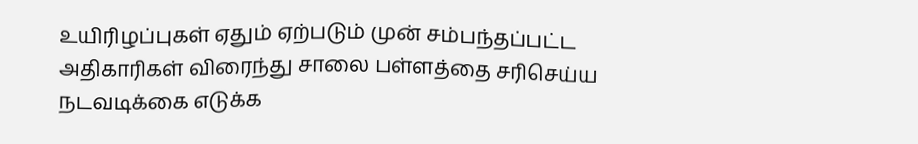உயிரிழப்புகள் ஏதும் ஏற்படும் முன் சம்பந்தப்பட்ட அதிகாரிகள் விரைந்து சாலை பள்ளத்தை சரிசெய்ய நடவடிக்கை எடுக்க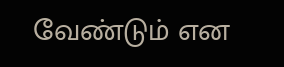வேண்டும் என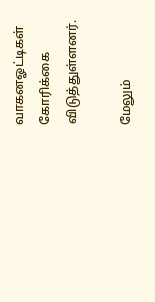வாகனஓட்டிகள் கோரிக்கை விடுத்துள்ளனர்.

மேலும்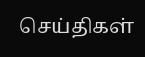செய்திகள்